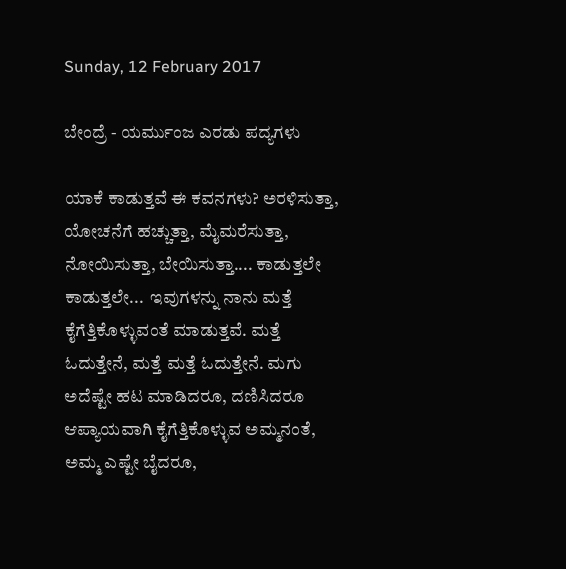Sunday, 12 February 2017

ಬೇಂದ್ರೆ - ಯರ್ಮುಂಜ ಎರಡು ಪದ್ಯಗಳು

ಯಾಕೆ ಕಾಡುತ್ತವೆ ಈ ಕವನಗಳು? ಅರಳಿಸುತ್ತಾ, ಯೋಚನೆಗೆ ಹಚ್ಚುತ್ತಾ, ಮೈಮರೆಸುತ್ತಾ, ನೋಯಿಸುತ್ತಾ, ಬೇಯಿಸುತ್ತಾ.... ಕಾಡುತ್ತಲೇ ಕಾಡುತ್ತಲೇ...  ಇವುಗಳನ್ನು ನಾನು ಮತ್ತೆ  ಕೈಗೆತ್ತಿಕೊಳ್ಳುವಂತೆ ಮಾಡುತ್ತವೆ. ಮತ್ತೆ ಓದುತ್ತೇನೆ, ಮತ್ತೆ ಮತ್ತೆ ಓದುತ್ತೇನೆ. ಮಗು ಅದೆಷ್ಟೇ ಹಟ ಮಾಡಿದರೂ, ದಣಿಸಿದರೂ ಆಪ್ಯಾಯವಾಗಿ ಕೈಗೆತ್ತಿಕೊಳ್ಳುವ ಅಮ್ಮನಂತೆ, ಅಮ್ಮ ಎಷ್ಟೇ ಬೈದರೂ,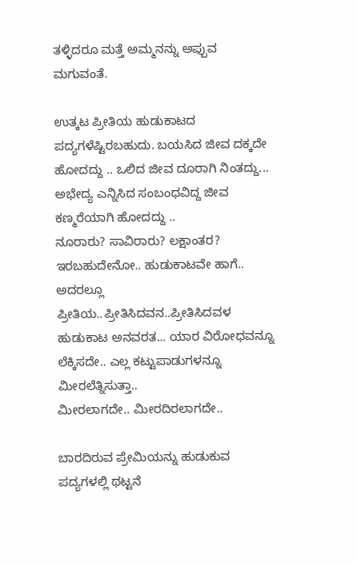ತಳ್ಳಿದರೂ ಮತ್ತೆ ಅಮ್ಮನನ್ನು ಅಪ್ಪುವ ಮಗುವಂತೆ.

ಉತ್ಕಟ ಪ್ರೀತಿಯ ಹುಡುಕಾಟದ ಪದ್ಯಗಳೆಷ್ಟಿರಬಹುದು. ಬಯಸಿದ ಜೀವ ದಕ್ಕದೇ ಹೋದದ್ದು .. ಒಲಿದ ಜೀವ ದೂರಾಗಿ ನಿಂತದ್ದು... ಅಭೇದ್ಯ ಎನ್ನಿಸಿದ ಸಂಬಂಧವಿದ್ದ ಜೀವ ಕಣ್ಮರೆಯಾಗಿ ಹೋದದ್ದು ..
ನೂರಾರು? ಸಾವಿರಾರು? ಲಕ್ಷಾಂತರ?
ಇರಬಹುದೇನೋ.. ಹುಡುಕಾಟವೇ ಹಾಗೆ.. ಅದರಲ್ಲೂ ಪ್ರೀತಿಯ..ಪ್ರೀತಿಸಿದವನ..ಪ್ರೀತಿಸಿದವಳ ಹುಡುಕಾಟ ಅನವರತ... ಯಾರ ವಿರೋಧವನ್ನೂ ಲೆಕ್ಕಿಸದೇ.. ಎಲ್ಲ ಕಟ್ಟುಪಾಡುಗಳನ್ನೂ ಮೀರಲೆತ್ನಿಸುತ್ತಾ..
ಮೀರಲಾಗದೇ.. ಮೀರದಿರಲಾಗದೇ..

ಬಾರದಿರುವ ಪ್ರೇಮಿಯನ್ನು ಹುಡುಕುವ ಪದ್ಯಗಳಲ್ಲಿ ಥಟ್ಟನೆ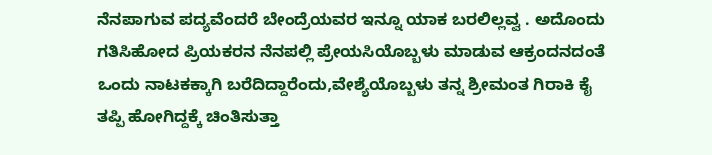ನೆನಪಾಗುವ ಪದ್ಯವೆಂದರೆ ಬೇಂದ್ರೆಯವರ ಇನ್ನೂ ಯಾಕ ಬರಲಿಲ್ಲವ್ವ . ಅದೊಂದು ಗತಿಸಿಹೋದ ಪ್ರಿಯಕರನ ನೆನಪಲ್ಲಿ ಪ್ರೇಯಸಿಯೊಬ್ಬಳು ಮಾಡುವ ಆಕ್ರಂದನದಂತೆ ಒಂದು ನಾಟಕಕ್ಕಾಗಿ ಬರೆದಿದ್ದಾರೆಂದು,ವೇಶ್ಯೆಯೊಬ್ಬಳು ತನ್ನ ಶ್ರೀಮಂತ ಗಿರಾಕಿ ಕೈ ತಪ್ಪಿ ಹೋಗಿದ್ದಕ್ಕೆ ಚಿಂತಿಸುತ್ತಾ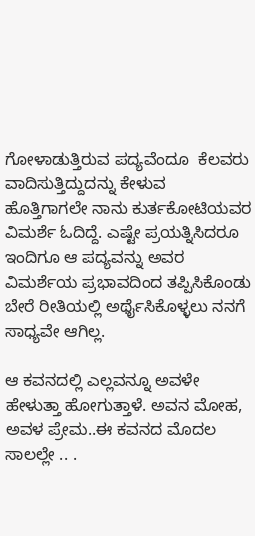ಗೋಳಾಡುತ್ತಿರುವ ಪದ್ಯವೆಂದೂ  ಕೆಲವರು ವಾದಿಸುತ್ತಿದ್ದುದನ್ನು ಕೇಳುವ ಹೊತ್ತಿಗಾಗಲೇ ನಾನು ಕುರ್ತಕೋಟಿಯವರ ವಿಮರ್ಶೆ ಓದಿದ್ದೆ. ಎಷ್ಟೇ ಪ್ರಯತ್ನಿಸಿದರೂ ಇಂದಿಗೂ ಆ ಪದ್ಯವನ್ನು ಅವರ ವಿಮರ್ಶೆಯ ಪ್ರಭಾವದಿಂದ ತಪ್ಪಿಸಿಕೊಂಡು ಬೇರೆ ರೀತಿಯಲ್ಲಿ ಅರ್ಥೈಸಿಕೊಳ್ಳಲು ನನಗೆ ಸಾಧ್ಯವೇ ಆಗಿಲ್ಲ.

ಆ ಕವನದಲ್ಲಿ ಎಲ್ಲವನ್ನೂ ಅವಳೇ ಹೇಳುತ್ತಾ ಹೋಗುತ್ತಾಳೆ. ಅವನ ಮೋಹ, ಅವಳ ಪ್ರೇಮ..ಈ ಕವನದ ಮೊದಲ ಸಾಲಲ್ಲೇ .. .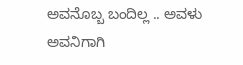ಅವನೊಬ್ಬ ಬಂದಿಲ್ಲ .. ಅವಳು ಅವನಿಗಾಗಿ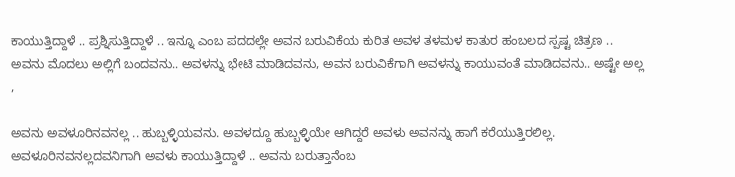ಕಾಯುತ್ತಿದ್ದಾಳೆ .. ಪ್ರಶ್ನಿಸುತ್ತಿದ್ದಾಳೆ .. ಇನ್ನೂ ಎಂಬ ಪದದಲ್ಲೇ ಅವನ ಬರುವಿಕೆಯ ಕುರಿತ ಅವಳ ತಳಮಳ ಕಾತುರ ಹಂಬಲದ ಸ್ಪಷ್ಟ ಚಿತ್ರಣ ..  ಅವನು ಮೊದಲು ಅಲ್ಲಿಗೆ ಬಂದವನು.. ಅವಳನ್ನು ಭೇಟಿ ಮಾಡಿದವನು, ಅವನ ಬರುವಿಕೆಗಾಗಿ ಅವಳನ್ನು ಕಾಯುವಂತೆ ಮಾಡಿದವನು.. ಅಷ್ಟೇ ಅಲ್ಲ ,

ಅವನು ಅವಳೂರಿನವನಲ್ಲ .. ಹುಬ್ಬಳ್ಳಿಯವನು. ಅವಳದ್ದೂ ಹುಬ್ಬಳ್ಳಿಯೇ ಆಗಿದ್ದರೆ ಅವಳು ಅವನನ್ನು ಹಾಗೆ ಕರೆಯುತ್ತಿರಲಿಲ್ಲ. ಅವಳೂರಿನವನಲ್ಲದವನಿಗಾಗಿ ಅವಳು ಕಾಯುತ್ತಿದ್ದಾಳೆ .. ಅವನು ಬರುತ್ತಾನೆಂಬ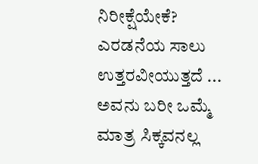ನಿರೀಕ್ಷೆಯೇಕೆ? ಎರಡನೆಯ ಸಾಲು ಉತ್ತರವೀಯುತ್ತದೆ ... ಅವನು ಬರೀ ಒಮ್ಮೆ ಮಾತ್ರ ಸಿಕ್ಕವನಲ್ಲ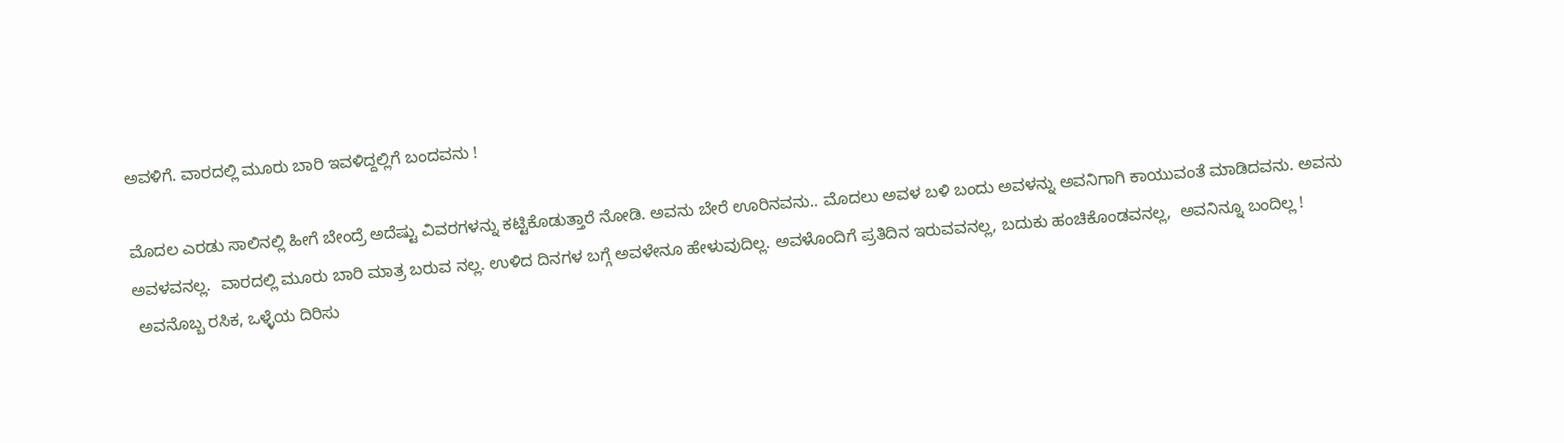ಅವಳಿಗೆ. ವಾರದಲ್ಲಿ ಮೂರು ಬಾರಿ ಇವಳಿದ್ದಲ್ಲಿಗೆ ಬಂದವನು !

ಮೊದಲ ಎರಡು ಸಾಲಿನಲ್ಲಿ ಹೀಗೆ ಬೇಂದ್ರೆ ಅದೆಷ್ಟು ವಿವರಗಳನ್ನು ಕಟ್ಟಿಕೊಡುತ್ತಾರೆ ನೋಡಿ. ಅವನು ಬೇರೆ ಊರಿನವನು.. ಮೊದಲು ಅವಳ ಬಳಿ ಬಂದು ಅವಳನ್ನು ಅವನಿಗಾಗಿ ಕಾಯುವಂತೆ ಮಾಡಿದವನು. ಅವನು ಅವಳವನಲ್ಲ.  ವಾರದಲ್ಲಿ ಮೂರು ಬಾರಿ ಮಾತ್ರ ಬರುವ ನಲ್ಲ. ಉಳಿದ ದಿನಗಳ ಬಗ್ಗೆ ಅವಳೇನೂ ಹೇಳುವುದಿಲ್ಲ. ಅವಳೊಂದಿಗೆ ಪ್ರತಿದಿನ ಇರುವವನಲ್ಲ, ಬದುಕು ಹಂಚಿಕೊಂಡವನಲ್ಲ,  ಅವನಿನ್ನೂ ಬಂದಿಲ್ಲ !
 ಅವನೊಬ್ಬ ರಸಿಕ, ಒಳ್ಳೆಯ ದಿರಿಸು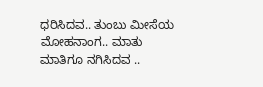ಧರಿಸಿದವ.. ತುಂಬು ಮೀಸೆಯ ಮೋಹನಾಂಗ.. ಮಾತು ಮಾತಿಗೂ ನಗಿಸಿದವ ..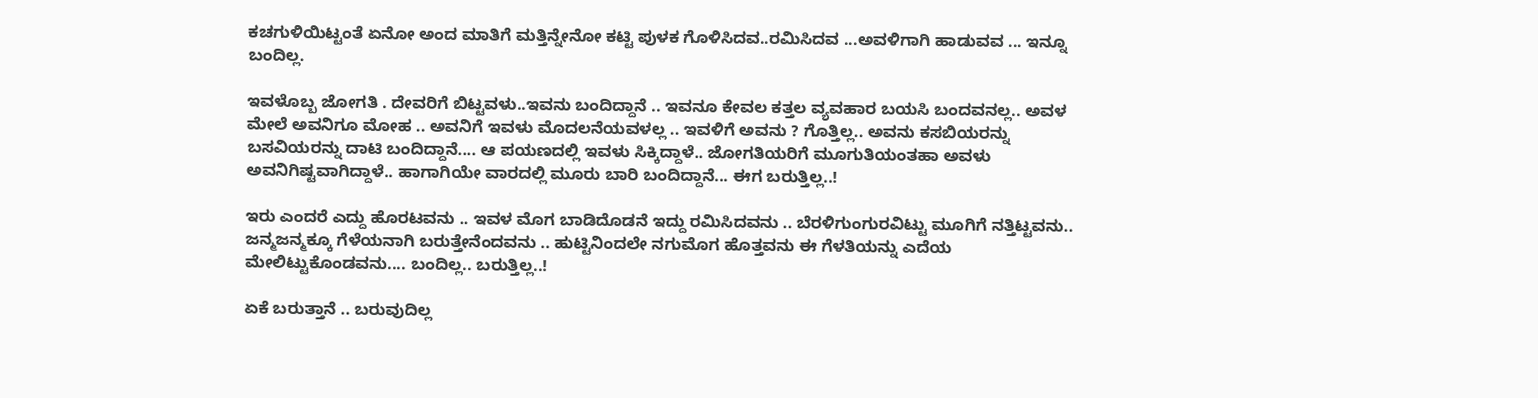ಕಚಗುಳಿಯಿಟ್ಟಂತೆ ಏನೋ ಅಂದ ಮಾತಿಗೆ ಮತ್ತಿನ್ನೇನೋ ಕಟ್ಟಿ ಪುಳಕ ಗೊಳಿಸಿದವ..ರಮಿಸಿದವ ...ಅವಳಿಗಾಗಿ ಹಾಡುವವ ... ಇನ್ನೂ ಬಂದಿಲ್ಲ.

ಇವಳೊಬ್ಬ ಜೋಗತಿ . ದೇವರಿಗೆ ಬಿಟ್ಟವಳು..ಇವನು ಬಂದಿದ್ದಾನೆ .. ಇವನೂ ಕೇವಲ ಕತ್ತಲ ವ್ಯವಹಾರ ಬಯಸಿ ಬಂದವನಲ್ಲ.. ಅವಳ ಮೇಲೆ ಅವನಿಗೂ ಮೋಹ .. ಅವನಿಗೆ ಇವಳು ಮೊದಲನೆಯವಳಲ್ಲ .. ಇವಳಿಗೆ ಅವನು ? ಗೊತ್ತಿಲ್ಲ.. ಅವನು ಕಸಬಿಯರನ್ನು ಬಸವಿಯರನ್ನು ದಾಟಿ ಬಂದಿದ್ದಾನೆ.... ಆ ಪಯಣದಲ್ಲಿ ಇವಳು ಸಿಕ್ಕಿದ್ದಾಳೆ.. ಜೋಗತಿಯರಿಗೆ ಮೂಗುತಿಯಂತಹಾ ಅವಳು ಅವನಿಗಿಷ್ಟವಾಗಿದ್ದಾಳೆ.. ಹಾಗಾಗಿಯೇ ವಾರದಲ್ಲಿ ಮೂರು ಬಾರಿ ಬಂದಿದ್ದಾನೆ... ಈಗ ಬರುತ್ತಿಲ್ಲ..!

ಇರು ಎಂದರೆ ಎದ್ದು ಹೊರಟವನು .. ಇವಳ ಮೊಗ ಬಾಡಿದೊಡನೆ ಇದ್ದು ರಮಿಸಿದವನು .. ಬೆರಳಿಗುಂಗುರವಿಟ್ಟು ಮೂಗಿಗೆ ನತ್ತಿಟ್ಟವನು.. ಜನ್ಮಜನ್ಮಕ್ಕೂ ಗೆಳೆಯನಾಗಿ ಬರುತ್ತೇನೆಂದವನು .. ಹುಟ್ಟಿನಿಂದಲೇ ನಗುಮೊಗ ಹೊತ್ತವನು ಈ ಗೆಳತಿಯನ್ನು ಎದೆಯ ಮೇಲಿಟ್ಟುಕೊಂಡವನು.... ಬಂದಿಲ್ಲ.. ಬರುತ್ತಿಲ್ಲ..!

ಏಕೆ ಬರುತ್ತಾನೆ .. ಬರುವುದಿಲ್ಲ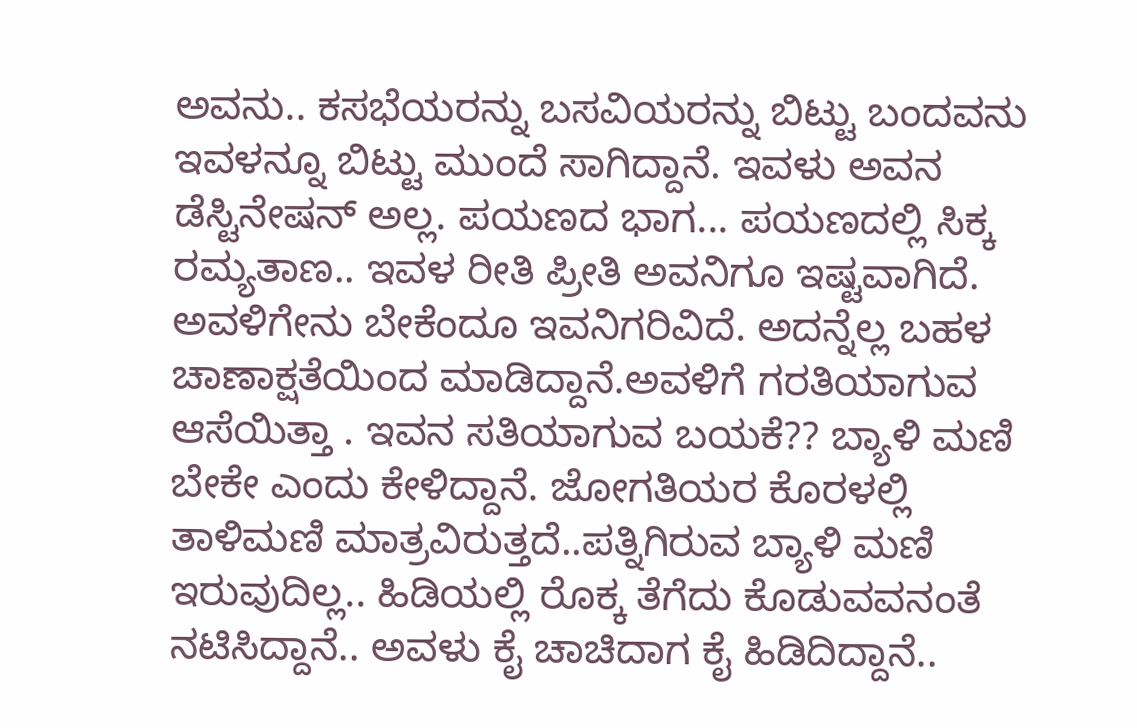ಅವನು.. ಕಸಭೆಯರನ್ನು ಬಸವಿಯರನ್ನು ಬಿಟ್ಟು ಬಂದವನು ಇವಳನ್ನೂ ಬಿಟ್ಟು ಮುಂದೆ ಸಾಗಿದ್ದಾನೆ. ಇವಳು ಅವನ ಡೆಸ್ಟಿನೇಷನ್ ಅಲ್ಲ. ಪಯಣದ ಭಾಗ... ಪಯಣದಲ್ಲಿ ಸಿಕ್ಕ ರಮ್ಯತಾಣ.. ಇವಳ ರೀತಿ ಪ್ರೀತಿ ಅವನಿಗೂ ಇಷ್ಟವಾಗಿದೆ. ಅವಳಿಗೇನು ಬೇಕೆಂದೂ ಇವನಿಗರಿವಿದೆ. ಅದನ್ನೆಲ್ಲ ಬಹಳ ಚಾಣಾಕ್ಷತೆಯಿಂದ ಮಾಡಿದ್ದಾನೆ.ಅವಳಿಗೆ ಗರತಿಯಾಗುವ ಆಸೆಯಿತ್ತಾ . ಇವನ ಸತಿಯಾಗುವ ಬಯಕೆ?? ಬ್ಯಾಳಿ ಮಣಿ ಬೇಕೇ ಎಂದು ಕೇಳಿದ್ದಾನೆ. ಜೋಗತಿಯರ ಕೊರಳಲ್ಲಿ ತಾಳಿಮಣಿ ಮಾತ್ರವಿರುತ್ತದೆ..ಪತ್ನಿಗಿರುವ ಬ್ಯಾಳಿ ಮಣಿ ಇರುವುದಿಲ್ಲ.. ಹಿಡಿಯಲ್ಲಿ ರೊಕ್ಕ ತೆಗೆದು ಕೊಡುವವನಂತೆ ನಟಿಸಿದ್ದಾನೆ.. ಅವಳು ಕೈ ಚಾಚಿದಾಗ ಕೈ ಹಿಡಿದಿದ್ದಾನೆ..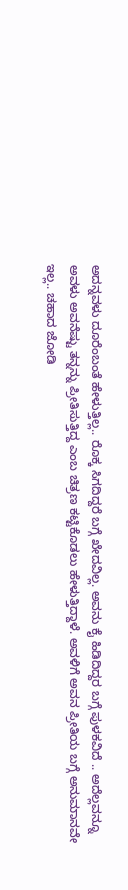ಅದನ್ನವಳು ದೂರೆಂಬಂತೆ ಹೇಳುತ್ತಿಲ್ಲ.. ರೊಕ್ಕ ಸಿಗದಿದ್ದರೆ ಬಗ್ಗೆ ಖೇದವಿಲ್ಲ. ಅವನು ಕೈ ಹಿಡಿದಿದ್ದರ ಬಗ್ಗೆ ಪುಳಕವಿದೆ .. ಅದೆಲ್ಲವನ್ನೂ ಅವಳು ಅವನೆಷ್ಟು ತನ್ನನ್ನು ಪ್ರೀತಿಸುತ್ತಿದ್ದ ಎಂಬ ಚಿತ್ರಣ ಕಟ್ಟಿಕೊಡಲು ಹೇಳುತ್ತಿದ್ದಾಳೆ. ಅವಳಿಗೆ ಅವನ ಪ್ರೀತಿಯ ಬಗ್ಗೆ ಅನುಮಾನವೇ ಇಲ್ಲ.. ಚಹಾದ ಜೋಡಿ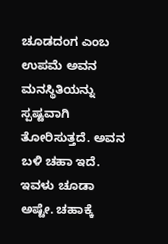ಚೂಡದಂಗ ಎಂಬ ಉಪಮೆ ಅವನ ಮನಸ್ಥಿತಿಯನ್ನು ಸ್ಪಷ್ಟವಾಗಿ ತೋರಿಸುತ್ತದೆ. ಅವನ ಬಳಿ ಚಹಾ ಇದೆ. ಇವಳು ಚೂಡಾ ಅಷ್ಟೇ. ಚಹಾಕ್ಕೆ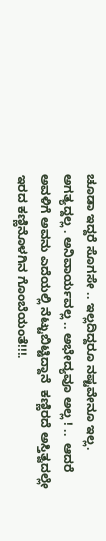ಚೂಡಾ ಇದ್ದರೆ ಸೊಗಸೇ .. ಇಲ್ಲದಿದ್ದರೂ ನಷ್ಟವೇನೂ ಇಲ್ಲ. ಅಗತ್ಯದ್ದಲ್ಲ . ಅನಿವಾರ್ಯವಲ್ಲ .. ಅಭೇದ್ಯವೂ ಅಲ್ಲ ! ..  ಆದರೆ ಅವಳಿಗೆ ಅವನು ಎದೆಯಲ್ಲಿ ನೆಟ್ಟುಬಿಟ್ಟಿದ್ದಾನೆ  ಕಣ್ಣಿರದೆ ಅಸ್ತಿತ್ವದಲ್ಲೇ ಇರದ ಕಣ್ಣಿನೊಳಗಿನ ಗೊಂಬೆಯಂತೆ!!!.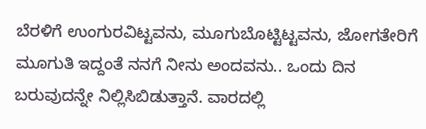ಬೆರಳಿಗೆ ಉಂಗುರವಿಟ್ಟವನು, ಮೂಗುಬೊಟ್ಟಿಟ್ಟವನು, ಜೋಗತೇರಿಗೆ ಮೂಗುತಿ ಇದ್ದಂತೆ ನನಗೆ ನೀನು ಅಂದವನು.. ಒಂದು ದಿನ ಬರುವುದನ್ನೇ ನಿಲ್ಲಿಸಿಬಿಡುತ್ತಾನೆ. ವಾರದಲ್ಲಿ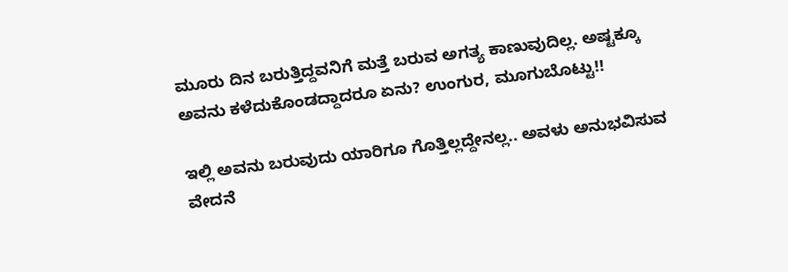ಮೂರು ದಿನ ಬರುತ್ತಿದ್ದವನಿಗೆ ಮತ್ತೆ ಬರುವ ಅಗತ್ಯ ಕಾಣುವುದಿಲ್ಲ. ಅಷ್ಟಕ್ಕೂ ಅವನು ಕಳೆದುಕೊಂಡದ್ದಾದರೂ ಏನು? ಉಂಗುರ, ಮೂಗುಬೊಟ್ಟು!!

ಇಲ್ಲಿ ಅವನು ಬರುವುದು ಯಾರಿಗೂ ಗೊತ್ತಿಲ್ಲದ್ದೇನಲ್ಲ.. ಅವಳು ಅನುಭವಿಸುವ ವೇದನೆ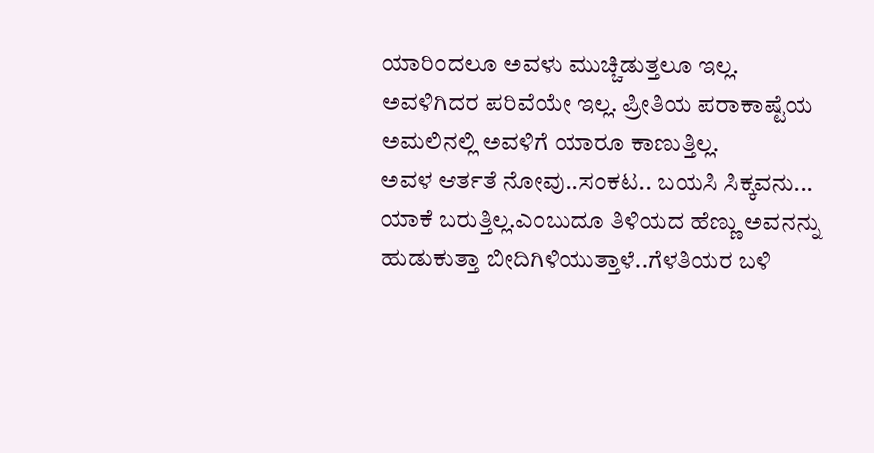ಯಾರಿಂದಲೂ ಅವಳು ಮುಚ್ಚಿಡುತ್ತಲೂ ಇಲ್ಲ. ಅವಳಿಗಿದರ ಪರಿವೆಯೇ ಇಲ್ಲ. ಪ್ರೀತಿಯ ಪರಾಕಾಷ್ಟೆಯ ಅಮಲಿನಲ್ಲಿ ಅವಳಿಗೆ ಯಾರೂ ಕಾಣುತ್ತಿಲ್ಲ.
ಅವಳ ಆರ್ತತೆ ನೋವು..ಸಂಕಟ.. ಬಯಸಿ ಸಿಕ್ಕವನು... ಯಾಕೆ ಬರುತ್ತಿಲ್ಲ.ಎಂಬುದೂ ತಿಳಿಯದ ಹೆಣ್ಣು ಅವನನ್ನು ಹುಡುಕುತ್ತಾ ಬೀದಿಗಿಳಿಯುತ್ತಾಳೆ..ಗೆಳತಿಯರ ಬಳಿ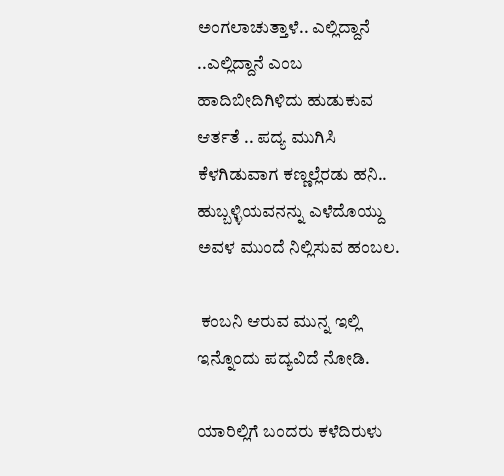ಅಂಗಲಾಚುತ್ತಾಳೆ.. ಎಲ್ಲಿದ್ದಾನೆ ..ಎಲ್ಲಿದ್ದಾನೆ ಎಂಬ ಹಾದಿಬೀದಿಗಿಳಿದು ಹುಡುಕುವ ಆರ್ತತೆ .. ಪದ್ಯ ಮುಗಿಸಿ ಕೆಳಗಿಡುವಾಗ ಕಣ್ಣಲ್ಲೆರಡು ಹನಿ.. ಹುಬ್ಬಳ್ಳಿಯವನನ್ನು ಎಳೆದೊಯ್ದು ಅವಳ ಮುಂದೆ ನಿಲ್ಲಿಸುವ ಹಂಬಲ.

 ಕಂಬನಿ ಆರುವ ಮುನ್ನ ಇಲ್ಲಿ ಇನ್ನೊಂದು ಪದ್ಯವಿದೆ ನೋಡಿ.

ಯಾರಿಲ್ಲಿಗೆ ಬಂದರು ಕಳೆದಿರುಳು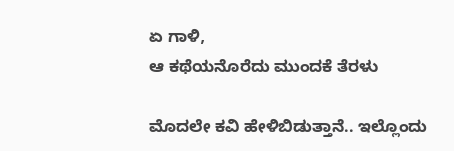ಏ ಗಾಳಿ,
ಆ ಕಥೆಯನೊರೆದು ಮುಂದಕೆ ತೆರಳು

ಮೊದಲೇ ಕವಿ ಹೇಳಿಬಿಡುತ್ತಾನೆ.. ಇಲ್ಲೊಂದು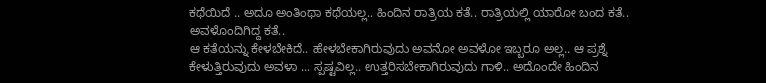ಕಥೆಯಿದೆ .. ಅದೂ ಅಂತಿಂಥಾ ಕಥೆಯಲ್ಲ.. ಹಿಂದಿನ ರಾತ್ರಿಯ ಕತೆ.. ರಾತ್ರಿಯಲ್ಲಿ ಯಾರೋ ಬಂದ ಕತೆ.. ಅವಳೊಂದಿಗಿದ್ದ ಕತೆ..
ಆ ಕತೆಯನ್ನು ಕೇಳಬೇಕಿದೆ.. ಹೇಳಬೇಕಾಗಿರುವುದು ಅವನೋ ಅವಳೋ ಇಬ್ಬರೂ ಅಲ್ಲ.. ಆ ಪ್ರಶ್ನೆ ಕೇಳುತ್ತಿರುವುದು ಅವಳಾ ... ಸ್ಪಷ್ಟವಿಲ್ಲ.. ಉತ್ತರಿಸಬೇಕಾಗಿರುವುದು ಗಾಳಿ.. ಅದೊಂದೇ ಹಿಂದಿನ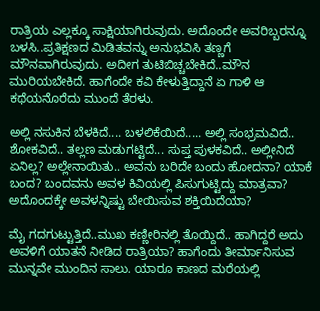ರಾತ್ರಿಯ ಎಲ್ಲಕ್ಕೂ ಸಾಕ್ಷಿಯಾಗಿರುವುದು. ಅದೊಂದೇ ಅವರಿಬ್ಬರನ್ನೂ ಬಳಸಿ..ಪ್ರತಿಕ್ಷಣದ ಮಿಡಿತವನ್ನು ಅನುಭವಿಸಿ ತಣ್ಣಗೆ ಮೌನವಾಗಿರುವುದು. ಅದೀಗ ತುಟಿಬಿಚ್ಚಬೇಕಿದೆ..ಮೌನ ಮುರಿಯಬೇಕಿದೆ. ಹಾಗೆಂದೇ ಕವಿ ಕೇಳುತ್ತಿದ್ದಾನೆ ಏ ಗಾಳಿ ಆ ಕಥೆಯನೊರೆದು ಮುಂದೆ ತೆರಳು.

ಅಲ್ಲಿ ನಸುಕಿನ ಬೆಳಕಿದೆ.... ಬಳಲಿಕೆಯಿದೆ..... ಅಲ್ಲಿ ಸಂಭ್ರಮವಿದೆ.. ಶೋಕವಿದೆ.. ತಲ್ಲಣ ಮಡುಗಟ್ಟಿದೆ... ಸುಪ್ತ ಪುಳಕವಿದೆ.. ಅಲ್ಲೀನಿದೆ ಏನಿಲ್ಲ? ಅಲ್ಲೇನಾಯಿತು.. ಅವನು ಬರಿದೇ ಬಂದು ಹೋದನಾ? ಯಾಕೆ ಬಂದ? ಬಂದವನು ಅವಳ ಕಿವಿಯಲ್ಲಿ ಪಿಸುಗುಟ್ಟಿದ್ದು ಮಾತ್ರವಾ? ಅದೊಂದಕ್ಕೇ ಅವಳನ್ನಿಷ್ಟು ಬೇಯಿಸುವ ಶಕ್ತಿಯಿದೆಯಾ?

ಮೈ ಗದಗುಟ್ಟುತ್ತಿದೆ..ಮುಖ ಕಣ್ಣೀರಿನಲ್ಲಿ ತೊಯ್ದಿದೆ.. ಹಾಗಿದ್ದರೆ ಅದು ಅವಳಿಗೆ ಯಾತನೆ ನೀಡಿದ ರಾತ್ರಿಯಾ? ಹಾಗೆಂದು ತೀರ್ಮಾನಿಸುವ ಮುನ್ನವೇ ಮುಂದಿನ ಸಾಲು. ಯಾರೂ ಕಾಣದ ಮರೆಯಲ್ಲಿ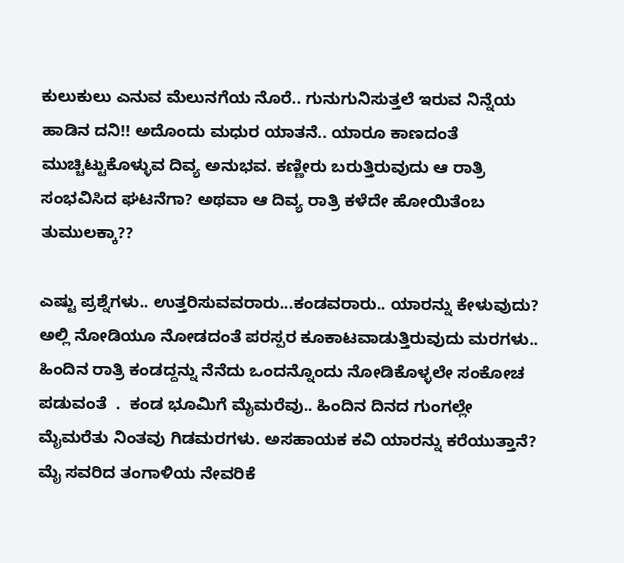ಕುಲುಕುಲು ಎನುವ ಮೆಲುನಗೆಯ ನೊರೆ.. ಗುನುಗುನಿಸುತ್ತಲೆ ಇರುವ ನಿನ್ನೆಯ ಹಾಡಿನ ದನಿ!! ಅದೊಂದು ಮಧುರ ಯಾತನೆ.. ಯಾರೂ ಕಾಣದಂತೆ ಮುಚ್ಚಿಟ್ಟುಕೊಳ್ಳುವ ದಿವ್ಯ ಅನುಭವ. ಕಣ್ಣೀರು ಬರುತ್ತಿರುವುದು ಆ ರಾತ್ರಿ ಸಂಭವಿಸಿದ ಘಟನೆಗಾ? ಅಥವಾ ಆ ದಿವ್ಯ ರಾತ್ರಿ ಕಳೆದೇ ಹೋಯಿತೆಂಬ ತುಮುಲಕ್ಕಾ??

ಎಷ್ಟು ಪ್ರಶ್ನೆಗಳು.. ಉತ್ತರಿಸುವವರಾರು...ಕಂಡವರಾರು.. ಯಾರನ್ನು ಕೇಳುವುದು? ಅಲ್ಲಿ ನೋಡಿಯೂ ನೋಡದಂತೆ ಪರಸ್ಪರ ಕೂಕಾಟವಾಡುತ್ತಿರುವುದು ಮರಗಳು.. ಹಿಂದಿನ ರಾತ್ರಿ ಕಂಡದ್ದನ್ನು ನೆನೆದು ಒಂದನ್ನೊಂದು ನೋಡಿಕೊಳ್ಳಲೇ ಸಂಕೋಚ ಪಡುವಂತೆ  .  ಕಂಡ ಭೂಮಿಗೆ ಮೈಮರೆವು.. ಹಿಂದಿನ ದಿನದ ಗುಂಗಲ್ಲೇ ಮೈಮರೆತು ನಿಂತವು ಗಿಡಮರಗಳು. ಅಸಹಾಯಕ ಕವಿ ಯಾರನ್ನು ಕರೆಯುತ್ತಾನೆ? ಮೈ ಸವರಿದ ತಂಗಾಳಿಯ ನೇವರಿಕೆ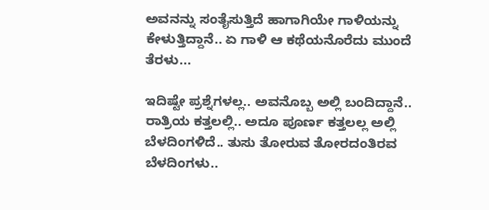ಅವನನ್ನು ಸಂತೈಸುತ್ತಿದೆ ಹಾಗಾಗಿಯೇ ಗಾಳಿಯನ್ನು ಕೇಳುತ್ತಿದ್ದಾನೆ.. ಏ ಗಾಳಿ ಆ ಕಥೆಯನೊರೆದು ಮುಂದೆ ತೆರಳು...

ಇದಿಷ್ಟೇ ಪ್ರಶ್ನೆಗಳಲ್ಲ.. ಅವನೊಬ್ಬ ಅಲ್ಲಿ ಬಂದಿದ್ದಾನೆ.. ರಾತ್ರಿಯ ಕತ್ತಲಲ್ಲಿ.. ಅದೂ ಪೂರ್ಣ ಕತ್ತಲಲ್ಲ ಅಲ್ಲಿ ಬೆಳದಿಂಗಳಿದೆ.. ತುಸು ತೋರುವ ತೋರದಂತಿರವ ಬೆಳದಿಂಗಳು..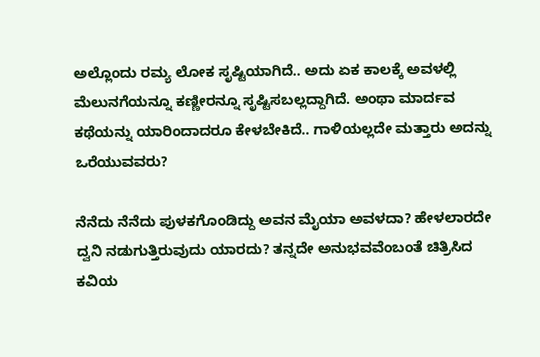ಅಲ್ಲೊಂದು ರಮ್ಯ ಲೋಕ ಸೃಷ್ಟಿಯಾಗಿದೆ.. ಅದು ಏಕ ಕಾಲಕ್ಕೆ ಅವಳಲ್ಲಿ ಮೆಲುನಗೆಯನ್ನೂ ಕಣ್ಣೀರನ್ನೂ ಸೃಷ್ಟಿಸಬಲ್ಲದ್ದಾಗಿದೆ. ಅಂಥಾ ಮಾರ್ದವ ಕಥೆಯನ್ನು ಯಾರಿಂದಾದರೂ ಕೇಳಬೇಕಿದೆ.. ಗಾಳಿಯಲ್ಲದೇ ಮತ್ತಾರು ಅದನ್ನು ಒರೆಯುವವರು?

ನೆನೆದು ನೆನೆದು ಪುಳಕಗೊಂಡಿದ್ದು ಅವನ ಮೈಯಾ ಅವಳದಾ? ಹೇಳಲಾರದೇ ದ್ವನಿ ನಡುಗುತ್ತಿರುವುದು ಯಾರದು? ತನ್ನದೇ ಅನುಭವವೆಂಬಂತೆ ಚಿತ್ರಿಸಿದ ಕವಿಯ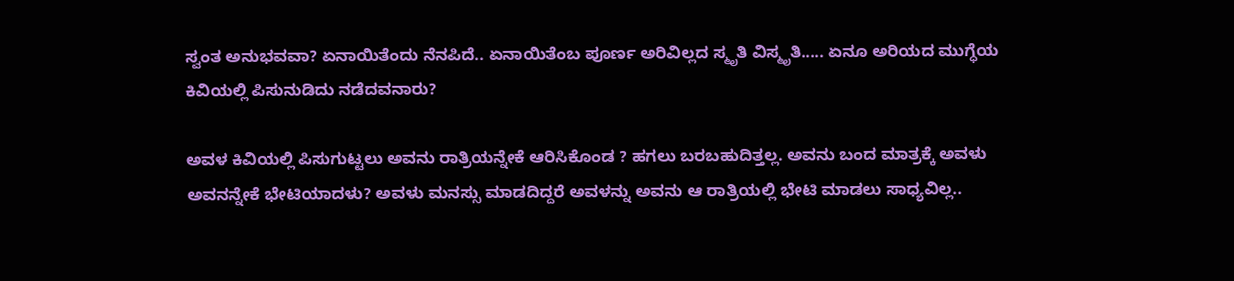ಸ್ವಂತ ಅನುಭವವಾ? ಏನಾಯಿತೆಂದು ನೆನಪಿದೆ.. ಏನಾಯಿತೆಂಬ ಪೂರ್ಣ ಅರಿವಿಲ್ಲದ ಸ್ಮೃತಿ ವಿಸ್ಮೃತಿ..... ಏನೂ ಅರಿಯದ ಮುಗ್ಧೆಯ ಕಿವಿಯಲ್ಲಿ ಪಿಸುನುಡಿದು ನಡೆದವನಾರು?

ಅವಳ ಕಿವಿಯಲ್ಲಿ ಪಿಸುಗುಟ್ಟಲು ಅವನು ರಾತ್ರಿಯನ್ನೇಕೆ ಆರಿಸಿಕೊಂಡ ? ಹಗಲು ಬರಬಹುದಿತ್ತಲ್ಲ. ಅವನು ಬಂದ ಮಾತ್ರಕ್ಕೆ ಅವಳು ಅವನನ್ನೇಕೆ ಭೇಟಿಯಾದಳು? ಅವಳು ಮನಸ್ಸು ಮಾಡದಿದ್ದರೆ ಅವಳನ್ನು ಅವನು ಆ ರಾತ್ರಿಯಲ್ಲಿ ಭೇಟಿ ಮಾಡಲು ಸಾಧ್ಯವಿಲ್ಲ..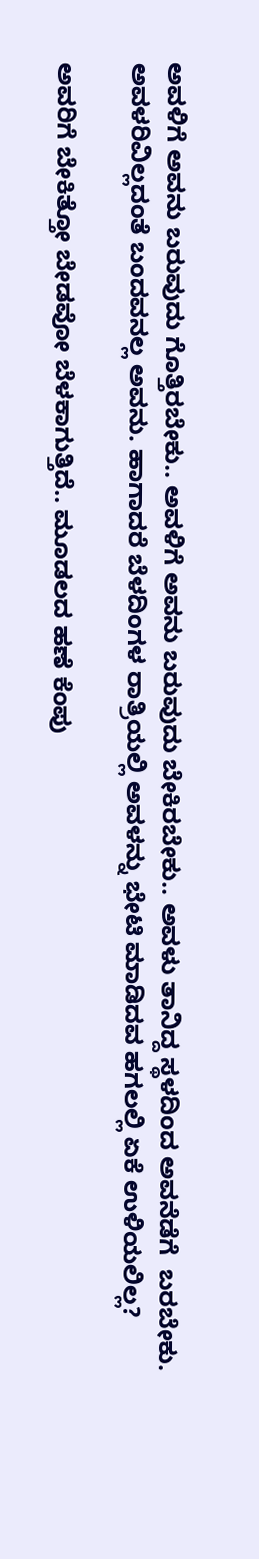ಅವಳಿಗೆ ಅವನು ಬರುವುದು ಗೊತ್ತಿರಬೇಕು.. ಅವಳಿಗೆ ಅವನು ಬರುವುದು ಬೇಕಿರಬೇಕು.. ಅವಳು ತಾನಿದ್ದ ಸ್ಥಳದಿಂದ ಅವನೆಡೆಗೆ  ಬರಬೇಕು. ಅವಳರಿವಿಲ್ಲದಂತೆ ಬಂದವನಲ್ಲ ಅವನು. ಹಾಗಾದರೆ ಬೆಳದಿಂಗಳ ರಾತ್ರಿಯಲ್ಲಿ ಅವಳನ್ನು ಭೇಟಿ ಮಾಡಿದವ ಹಗಲಲ್ಲಿ ಏಕೆ ಉಳಿಯಲಿಲ್ಲ?

ಅವರಿಗೆ ಬೇಕಿತ್ತೋ ಬೇಡವೋ ಬೆಳಕಾಗುತ್ತಿದೆ.. ಮೂಡಲದ ಹಣೆ ಕೆಂಪು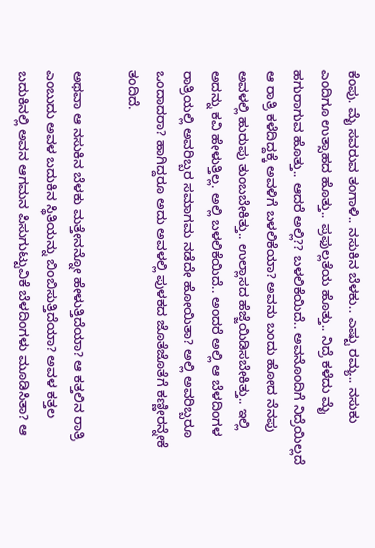ಕೆಂಪು. ಮೈ ಸವರುವ ತಂಗಾಳಿ.. ನಸುಕಿನ ಬೆಳಕು.. ಎಷ್ಟು ರಮ್ಯ.. ನಸುಕು ಎಂದಿಗೂ ಉತ್ಸಾಹದ ಹೊತ್ತು.. ಪ್ರಫುಲ್ಲತೆಯ ಹೊತ್ತು.. ನಿದ್ರೆ ಕಳೆದು ಮೈ ಹಗುರಾಗುವ ಹೊತ್ತು.. ಆದರೆ ಅಲ್ಲಿ?? ಬಳಲಿಕೆಯಿದೆ.. ಅವನೊಂದಿಗೆ ನಿದ್ರೆಯಿಲ್ಲದೆ ಆ ರಾತ್ರಿ ಕಳೆದಿದ್ದಕ್ಕೆ ಅವಳಿಗೆ ಬಳಲಿಕೆಯಾ? ಅವನು ಬಂದು ಹೋದ ನೆನಪು ಅವಳಲ್ಲಿ ಹುರುಪು ತುಂಬಬೇಕಿತ್ತು.. ಉಲ್ಲಾಸದ ಹೆಜ್ಜೆಯಿಡಿಸಬೇಕಿತ್ತು.. ಇಲ್ಲಿ ಅದನ್ನು ಕವಿ ಹೇಳುತ್ತಿಲ್ಲ. ಅಲ್ಲಿ ಬಳಲಿಕೆಯಿದೆ.. ಅಂದರೆ ಅಲ್ಲಿ ಆ ಬೆಳದಿಂಗಳ ರಾತ್ರಿಯಲ್ಲಿ ಅವರಿಬ್ಬರ ಸಮಾಗಮ ನಡೆದೇ ಹೋಯಿತಾ? ಅಲ್ಲಿ ಅವರಿಬ್ಬರೂ ಒಂದಾದರಾ? ಹಾಗಿದ್ದರೂ ಅದು ಅವಳಲ್ಲಿ ಪುಳಕದ ಜೊತೆಜೊತೆಗೆ ಕಣ್ಣೀರನ್ನೇಕೆ ತಂದಿದೆ.

ಅಥವಾ ಆ ನಸುಕಿನ ಬೆಳಕು ಮತ್ತೇನನ್ನೋ ಹೇಳುತ್ತಿದೆಯಾ? ಆ ಕತ್ತಲಿನ ರಾತ್ರಿ ಎಂಬುದು ಅವಳ ಬದುಕಿನ ಸ್ಥಿತಿಯನ್ನು ಬಿಂಬಿಸುತ್ತಿದೆಯಾ? ಅವಳ ಕತ್ತಲ ಬದುಕಿನಲ್ಲಿ ಅವನ ಆಗಮನ ಪಿಸುಗುಟ್ಟುವಿಕೆ ಬೆಳದಿಂಗಳು ಮೂಡಿಸಿತಾ? ಆ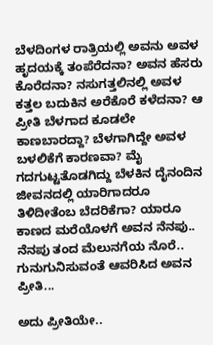ಬೆಳದಿಂಗಳ ರಾತ್ರಿಯಲ್ಲಿ ಅವನು ಅವಳ ಹೃದಯಕ್ಕೆ ತಂಪೆರೆದನಾ? ಅವನ ಹೆಸರು ಕೊರೆದನಾ? ನಸುಗತ್ತಲಿನಲ್ಲಿ ಅವಳ ಕತ್ತಲ ಬದುಕಿನ ಅರೆಕೊರೆ ಕಳೆದನಾ? ಆ ಪ್ರೀತಿ ಬೆಳಗಾದ ಕೂಡಲೇ ಕಾಣಬಾರದ್ದಾ? ಬೆಳಗಾಗಿದ್ದೇ ಅವಳ ಬಳಲಿಕೆಗೆ ಕಾರಣವಾ? ಮೈ ಗದಗುಟ್ಟತೊಡಗಿದ್ದು ಬೆಳಕಿನ ದೈನಂದಿನ ಜೀವನದಲ್ಲಿ ಯಾರಿಗಾದರೂ ತಿಳಿದೀತೆಂಬ ಬೆದರಿಕೆಗಾ? ಯಾರೂ ಕಾಣದ ಮರೆಯೊಳಗೆ ಅವನ ನೆನಪು.. ನೆನಪು ತಂದ ಮೆಲುನಗೆಯ ನೊರೆ.. ಗುನುಗುನಿಸುವಂತೆ ಆವರಿಸಿದ ಅವನ ಪ್ರೀತಿ...

ಅದು ಪ್ರೀತಿಯೇ..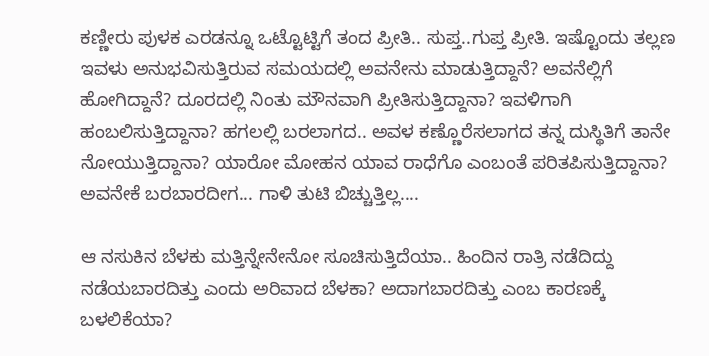ಕಣ್ಣೀರು ಪುಳಕ ಎರಡನ್ನೂ ಒಟ್ಟೊಟ್ಟಿಗೆ ತಂದ ಪ್ರೀತಿ.. ಸುಪ್ತ..ಗುಪ್ತ ಪ್ರೀತಿ. ಇಷ್ಟೊಂದು ತಲ್ಲಣ ಇವಳು ಅನುಭವಿಸುತ್ತಿರುವ ಸಮಯದಲ್ಲಿ ಅವನೇನು ಮಾಡುತ್ತಿದ್ದಾನೆ? ಅವನೆಲ್ಲಿಗೆ ಹೋಗಿದ್ದಾನೆ? ದೂರದಲ್ಲಿ ನಿಂತು ಮೌನವಾಗಿ ಪ್ರೀತಿಸುತ್ತಿದ್ದಾನಾ? ಇವಳಿಗಾಗಿ ಹಂಬಲಿಸುತ್ತಿದ್ದಾನಾ? ಹಗಲಲ್ಲಿ ಬರಲಾಗದ.. ಅವಳ ಕಣ್ಣೊರೆಸಲಾಗದ ತನ್ನ ದುಸ್ಥಿತಿಗೆ ತಾನೇ ನೋಯುತ್ತಿದ್ದಾನಾ? ಯಾರೋ ಮೋಹನ ಯಾವ ರಾಧೆಗೊ ಎಂಬಂತೆ ಪರಿತಪಿಸುತ್ತಿದ್ದಾನಾ? ಅವನೇಕೆ ಬರಬಾರದೀಗ... ಗಾಳಿ ತುಟಿ ಬಿಚ್ಚುತ್ತಿಲ್ಲ....

ಆ ನಸುಕಿನ ಬೆಳಕು ಮತ್ತಿನ್ನೇನೇನೋ ಸೂಚಿಸುತ್ತಿದೆಯಾ.. ಹಿಂದಿನ ರಾತ್ರಿ ನಡೆದಿದ್ದು ನಡೆಯಬಾರದಿತ್ತು ಎಂದು ಅರಿವಾದ ಬೆಳಕಾ? ಅದಾಗಬಾರದಿತ್ತು ಎಂಬ ಕಾರಣಕ್ಕೆ ಬಳಲಿಕೆಯಾ?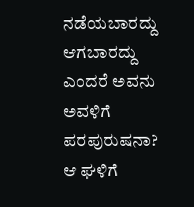ನಡೆಯಬಾರದ್ದು ಆಗಬಾರದ್ದು ಎಂದರೆ ಅವನು ಅವಳಿಗೆ ಪರಪುರುಷನಾ? ಆ ಘಳಿಗೆ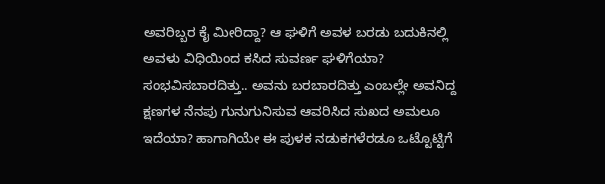ಅವರಿಬ್ಬರ ಕೈ ಮೀರಿದ್ದಾ? ಆ ಘಳಿಗೆ ಅವಳ ಬರಡು ಬದುಕಿನಲ್ಲಿ ಅವಳು ವಿಧಿಯಿಂದ ಕಸಿದ ಸುವರ್ಣ ಘಳಿಗೆಯಾ? ಸಂಭವಿಸಬಾರದಿತ್ತು.. ಅವನು ಬರಬಾರದಿತ್ತು ಎಂಬಲ್ಲೇ ಅವನಿದ್ದ ಕ್ಷಣಗಳ ನೆನಪು ಗುನುಗುನಿಸುವ ಆವರಿಸಿದ ಸುಖದ ಅಮಲೂ ಇದೆಯಾ? ಹಾಗಾಗಿಯೇ ಈ ಪುಳಕ ನಡುಕಗಳೆರಡೂ ಒಟ್ಟೊಟ್ಟಿಗೆ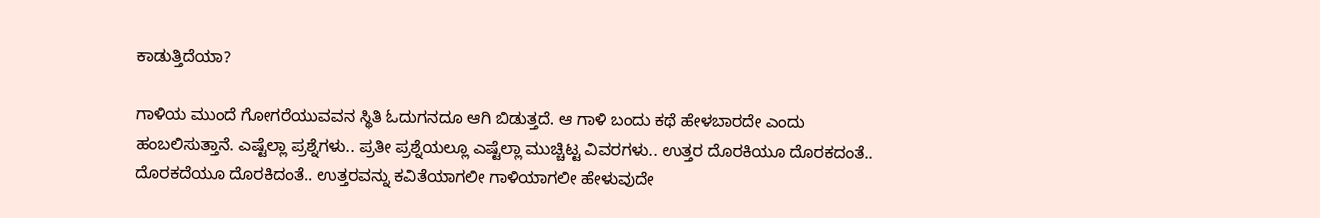ಕಾಡುತ್ತಿದೆಯಾ?

ಗಾಳಿಯ ಮುಂದೆ ಗೋಗರೆಯುವವನ ಸ್ಥಿತಿ ಓದುಗನದೂ ಆಗಿ ಬಿಡುತ್ತದೆ. ಆ ಗಾಳಿ ಬಂದು ಕಥೆ ಹೇಳಬಾರದೇ ಎಂದು ಹಂಬಲಿಸುತ್ತಾನೆ. ಎಷ್ಟೆಲ್ಲಾ ಪ್ರಶ್ನೆಗಳು.. ಪ್ರತೀ ಪ್ರಶ್ನೆಯಲ್ಲೂ ಎಷ್ಟೆಲ್ಲಾ ಮುಚ್ಚಿಟ್ಟ ವಿವರಗಳು.. ಉತ್ತರ ದೊರಕಿಯೂ ದೊರಕದಂತೆ.. ದೊರಕದೆಯೂ ದೊರಕಿದಂತೆ.. ಉತ್ತರವನ್ನು ಕವಿತೆಯಾಗಲೀ ಗಾಳಿಯಾಗಲೀ ಹೇಳುವುದೇ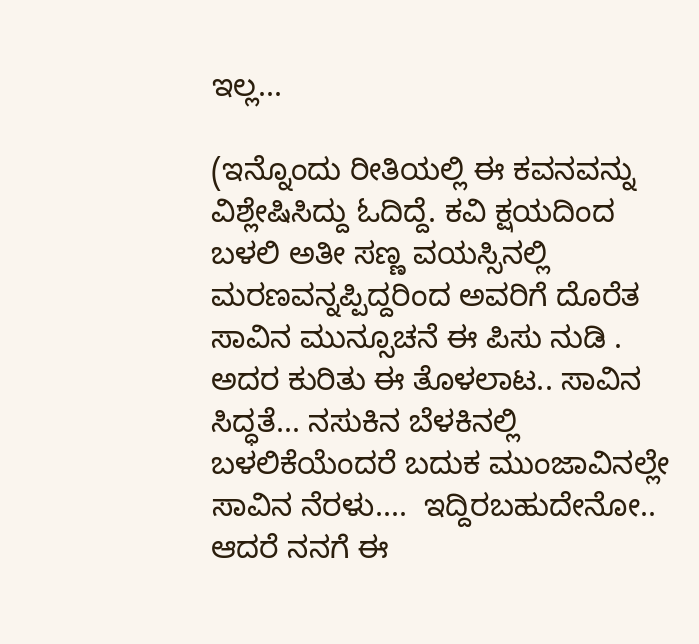ಇಲ್ಲ...

(ಇನ್ನೊಂದು ರೀತಿಯಲ್ಲಿ ಈ ಕವನವನ್ನು ವಿಶ್ಲೇಷಿಸಿದ್ದು ಓದಿದ್ದೆ. ಕವಿ ಕ್ಷಯದಿಂದ ಬಳಲಿ ಅತೀ ಸಣ್ಣ ವಯಸ್ಸಿನಲ್ಲಿ ಮರಣವನ್ನಪ್ಪಿದ್ದರಿಂದ ಅವರಿಗೆ ದೊರೆತ ಸಾವಿನ ಮುನ್ಸೂಚನೆ ಈ ಪಿಸು ನುಡಿ . ಅದರ ಕುರಿತು ಈ ತೊಳಲಾಟ.. ಸಾವಿನ ಸಿದ್ಧತೆ... ನಸುಕಿನ ಬೆಳಕಿನಲ್ಲಿ ಬಳಲಿಕೆಯೆಂದರೆ ಬದುಕ ಮುಂಜಾವಿನಲ್ಲೇ ಸಾವಿನ ನೆರಳು....  ಇದ್ದಿರಬಹುದೇನೋ.. ಆದರೆ ನನಗೆ ಈ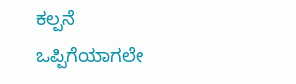ಕಲ್ಪನೆ ಒಪ್ಪಿಗೆಯಾಗಲೇ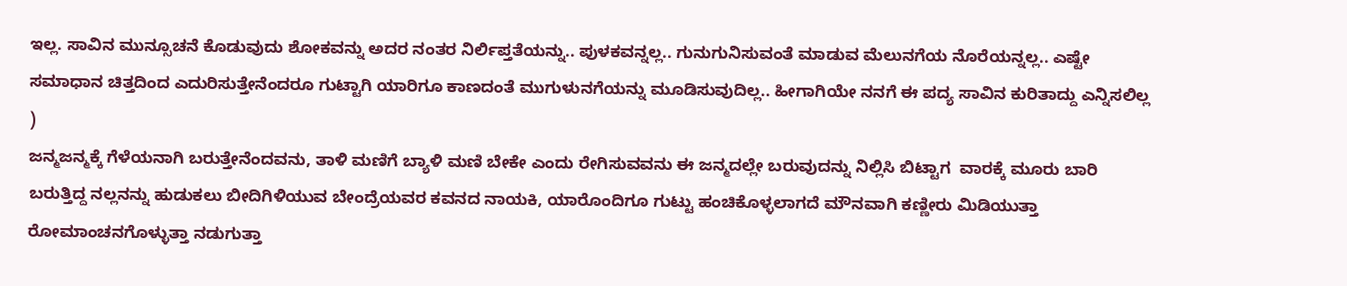ಇಲ್ಲ. ಸಾವಿನ ಮುನ್ಸೂಚನೆ ಕೊಡುವುದು ಶೋಕವನ್ನು ಅದರ ನಂತರ ನಿರ್ಲಿಪ್ತತೆಯನ್ನು.. ಪುಳಕವನ್ನಲ್ಲ.. ಗುನುಗುನಿಸುವಂತೆ ಮಾಡುವ ಮೆಲುನಗೆಯ ನೊರೆಯನ್ನಲ್ಲ.. ಎಷ್ಟೇ ಸಮಾಧಾನ ಚಿತ್ತದಿಂದ ಎದುರಿಸುತ್ತೇನೆಂದರೂ ಗುಟ್ಟಾಗಿ ಯಾರಿಗೂ ಕಾಣದಂತೆ ಮುಗುಳುನಗೆಯನ್ನು ಮೂಡಿಸುವುದಿಲ್ಲ.. ಹೀಗಾಗಿಯೇ ನನಗೆ ಈ ಪದ್ಯ ಸಾವಿನ ಕುರಿತಾದ್ದು ಎನ್ನಿಸಲಿಲ್ಲ )
ಜನ್ಮಜನ್ಮಕ್ಕೆ ಗೆಳೆಯನಾಗಿ ಬರುತ್ತೇನೆಂದವನು, ತಾಳಿ ಮಣಿಗೆ ಬ್ಯಾಳಿ ಮಣಿ ಬೇಕೇ ಎಂದು ರೇಗಿಸುವವನು ಈ ಜನ್ಮದಲ್ಲೇ ಬರುವುದನ್ನು ನಿಲ್ಲಿಸಿ ಬಿಟ್ಟಾಗ  ವಾರಕ್ಕೆ ಮೂರು ಬಾರಿ ಬರುತ್ತಿದ್ದ ನಲ್ಲನನ್ನು ಹುಡುಕಲು ಬೀದಿಗಿಳಿಯುವ ಬೇಂದ್ರೆಯವರ ಕವನದ ನಾಯಕಿ, ಯಾರೊಂದಿಗೂ ಗುಟ್ಟು ಹಂಚಿಕೊಳ್ಳಲಾಗದೆ ಮೌನವಾಗಿ ಕಣ್ಣೀರು ಮಿಡಿಯುತ್ತಾ ರೋಮಾಂಚನಗೊಳ್ಳುತ್ತಾ ನಡುಗುತ್ತಾ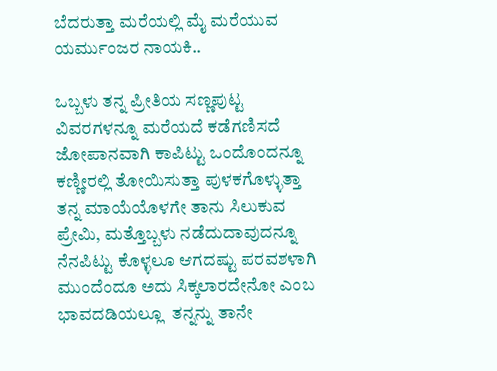ಬೆದರುತ್ತಾ ಮರೆಯಲ್ಲಿ ಮೈ ಮರೆಯುವ ಯರ್ಮುಂಜರ ನಾಯಕಿ..

ಒಬ್ಬಳು ತನ್ನ ಪ್ರೀತಿಯ ಸಣ್ಣಪುಟ್ಟ ವಿವರಗಳನ್ನೂ ಮರೆಯದೆ ಕಡೆಗಣಿಸದೆ ಜೋಪಾನವಾಗಿ ಕಾಪಿಟ್ಟು ಒಂದೊಂದನ್ನೂ ಕಣ್ಣೀರಲ್ಲಿ ತೋಯಿಸುತ್ತಾ ಪುಳಕಗೊಳ್ಳುತ್ತಾ ತನ್ನ ಮಾಯೆಯೊಳಗೇ ತಾನು ಸಿಲುಕುವ ಪ್ರೇಮಿ, ಮತ್ತೊಬ್ಬಳು ನಡೆದುದಾವುದನ್ನೂ ನೆನಪಿಟ್ಟು ಕೊಳ್ಳಲೂ ಆಗದಷ್ಟು ಪರವಶಳಾಗಿ ಮುಂದೆಂದೂ ಅದು ಸಿಕ್ಕಲಾರದೇನೋ ಎಂಬ ಭಾವದಡಿಯಲ್ಲೂ  ತನ್ನನ್ನು ತಾನೇ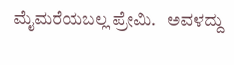ಮೈಮರೆಯಬಲ್ಲ ಪ್ರೇಮಿ.   ಅವಳದ್ದು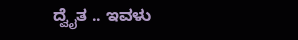ದ್ವೈತ .. ಇವಳು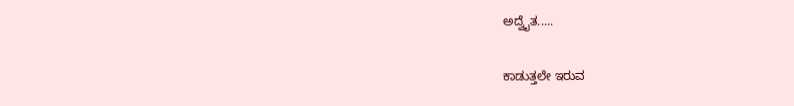ಅದ್ವೈತ.....

ಕಾಡುತ್ತಲೇ ಇರುವ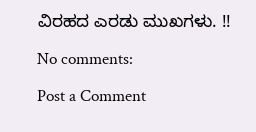ವಿರಹದ ಎರಡು ಮುಖಗಳು. !!

No comments:

Post a Comment